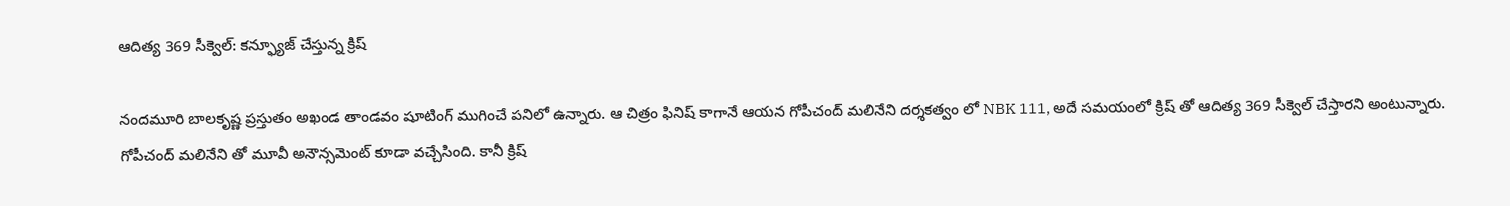ఆదిత్య 369 సీక్వెల్: కన్ఫ్యూజ్ చేస్తున్న క్రిష్

నందమూరి బాలకృష్ణ ప్రస్తుతం అఖండ తాండవం షూటింగ్ ముగించే పనిలో ఉన్నారు. ఆ చిత్రం ఫినిష్ కాగానే ఆయన గోపీచంద్ మలినేని దర్శకత్వం లో NBK 111, అదే సమయంలో క్రిష్ తో ఆదిత్య 369 సీక్వెల్ చేస్తారని అంటున్నారు. గోపీచంద్ మలినేని తో మూవీ అనౌన్సమెంట్ కూడా వచ్చేసింది. కానీ క్రిష్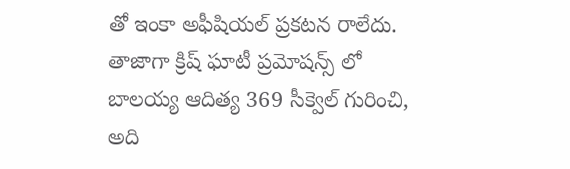తో ఇంకా అఫీషియల్ ప్రకటన రాలేదు.
తాజాగా క్రిష్ ఘాటీ ప్రమోషన్స్ లో బాలయ్య ఆదిత్య 369 సీక్వెల్ గురించి, అది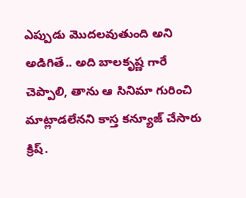ఎప్పుడు మొదలవుతుంది అని అడిగితే.. అది బాలకృష్ణ గారే చెప్పాలి, తాను ఆ సినిమా గురించి మాట్లాడలేనని కాస్త కన్యూజ్ చేసారు క్రిష్.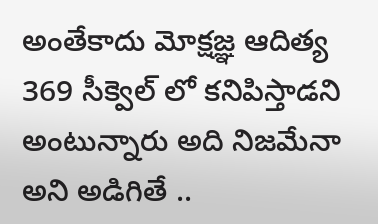అంతేకాదు మోక్షజ్ఞ ఆదిత్య 369 సీక్వెల్ లో కనిపిస్తాడని అంటున్నారు అది నిజమేనా అని అడిగితే ..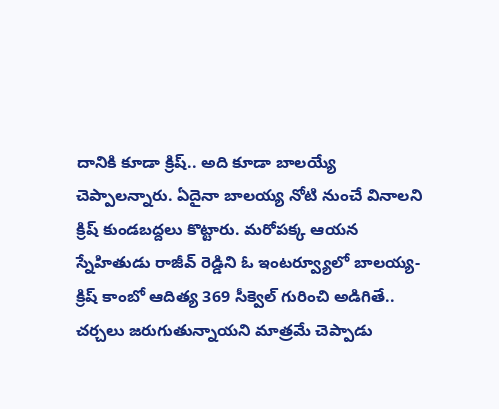దానికి కూడా క్రిష్.. అది కూడా బాలయ్యే చెప్పాలన్నారు. ఏదైనా బాలయ్య నోటి నుంచే వినాలని క్రిష్ కుండబద్దలు కొట్టారు. మరోపక్క ఆయన స్నేహితుడు రాజీవ్ రెడ్డిని ఓ ఇంటర్వ్యూలో బాలయ్య-క్రిష్ కాంబో ఆదిత్య 369 సీక్వెల్ గురించి అడిగితే.. చర్చలు జరుగుతున్నాయని మాత్రమే చెప్పాడు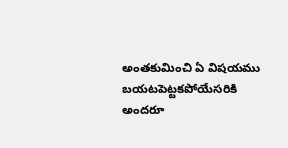అంతకుమించి ఏ విషయము బయటపెట్టకపోయేసరికి అందరూ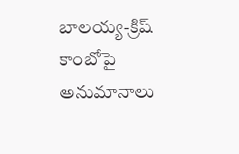బాలయ్య-క్రిష్ కాంబోపై అనుమానాలు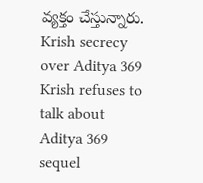వ్యక్తం చేస్తున్నారు.
Krish secrecy over Aditya 369
Krish refuses to talk about Aditya 369 sequel